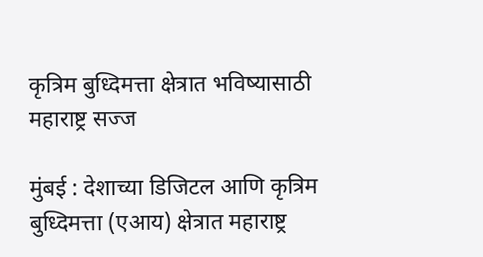कृत्रिम बुध्दिमत्ता क्षेत्रात भविष्यासाठी महाराष्ट्र सज्ज

मुंबई : देशाच्या डिजिटल आणि कृत्रिम बुध्दिमत्ता (एआय) क्षेत्रात महाराष्ट्र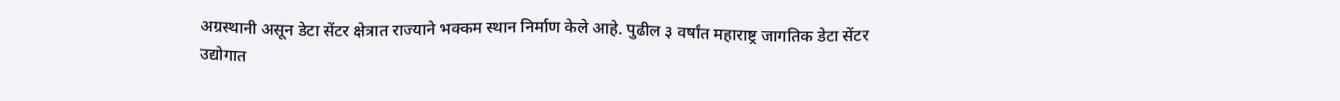अग्रस्थानी असून डेटा सेंटर क्षेत्रात राज्याने भक्कम स्थान निर्माण केले आहे. पुढील ३ वर्षांत महाराष्ट्र जागतिक डेटा सेंटर उद्योगात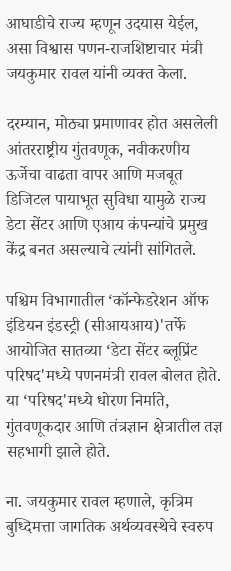आघाडीचे राज्य म्हणून उदयास येईल, असा विश्वास पणन-राजशिष्टाचार मंत्री जयकुमार रावल यांनी व्यक्त केला.

दरम्यान, मोठ्या प्रमाणावर होत असलेली आंतरराष्ट्रीय गुंतवणूक, नवीकरणीय ऊर्जेचा वाढता वापर आणि मजबूत डिजिटल पायाभूत सुविधा यामुळे राज्य डेटा सेंटर आणि एआय कंपन्यांचे प्रमुख केंद्र बनत असल्याचे त्यांनी सांगितले.

पश्चिम विभागातील ‘कॉन्फेडरेशन ऑफ इंडियन इंडस्ट्री (सीआयआय)'तर्फे आयोजित सातव्या ‘डेटा सेंटर ब्लूप्रिंट परिषद'मध्ये पणनमंत्री रावल बोलत होते. या ‘परिषद'मध्ये धोरण निर्माते, गुंतवणूकदार आणि तंत्रज्ञान क्षेत्रातील तज्ञ सहभागी झाले होते.

ना. जयकुमार रावल म्हणाले, कृत्रिम बुध्दिमत्ता जागतिक अर्थव्यवस्थेचे स्वरुप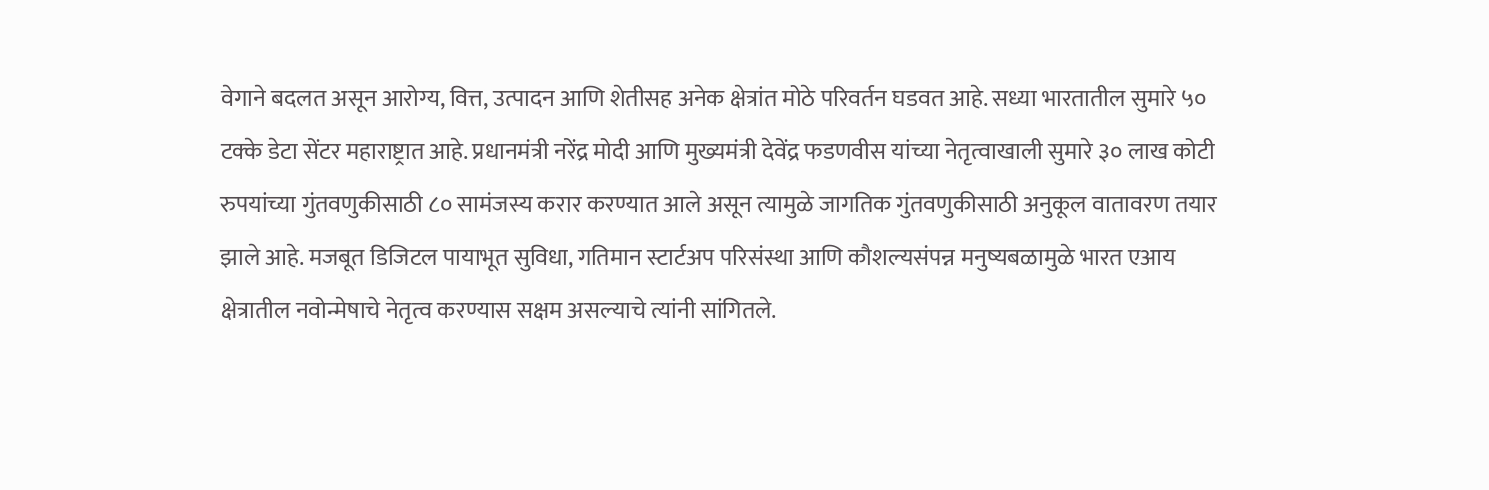वेगाने बदलत असून आरोग्य, वित्त, उत्पादन आणि शेतीसह अनेक क्षेत्रांत मोठे परिवर्तन घडवत आहे. सध्या भारतातील सुमारे ५० टक्के डेटा सेंटर महाराष्ट्रात आहे. प्रधानमंत्री नरेंद्र मोदी आणि मुख्यमंत्री देवेंद्र फडणवीस यांच्या नेतृत्वाखाली सुमारे ३० लाख कोटी रुपयांच्या गुंतवणुकीसाठी ८० सामंजस्य करार करण्यात आले असून त्यामुळे जागतिक गुंतवणुकीसाठी अनुकूल वातावरण तयार झाले आहे. मजबूत डिजिटल पायाभूत सुविधा, गतिमान स्टार्टअप परिसंस्था आणि कौशल्यसंपन्न मनुष्यबळामुळे भारत एआय क्षेत्रातील नवोन्मेषाचे नेतृत्व करण्यास सक्षम असल्याचे त्यांनी सांगितले.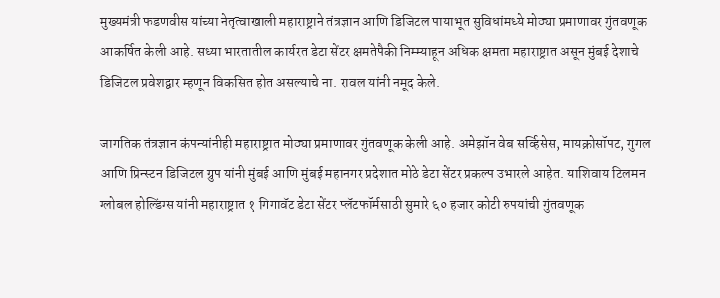मुख्यमंत्री फडणवीस यांच्या नेतृत्वाखाली महाराष्ट्राने तंत्रज्ञान आणि डिजिटल पायाभूत सुविधांमध्ये मोठ्या प्रमाणावर गुंतवणूक आकर्षित केली आहे. सध्या भारतातील कार्यरत डेटा सेंटर क्षमतेपैकी निम्म्याहून अधिक क्षमता महाराष्ट्रात असून मुंबई देशाचे डिजिटल प्रवेशद्वार म्हणून विकसित होत असल्याचे ना. रावल यांनी नमूद केले.

जागतिक तंत्रज्ञान कंपन्यांनीही महाराष्ट्रात मोठ्या प्रमाणावर गुंतवणूक केली आहे. अमेझॉन वेब सर्व्हिसेस, मायक्रोसॉपट, गुगल आणि प्रिन्स्टन डिजिटल ग्रुप यांनी मुंबई आणि मुंबई महानगर प्रदेशात मोठे डेटा सेंटर प्रकल्प उभारले आहेत. याशिवाय टिलमन ग्लोबल होल्डिंग्स यांनी महाराष्ट्रात १ गिगावॅट डेटा सेंटर प्लॅटफॉर्मसाठी सुमारे ६० हजार कोटी रुपयांची गुंतवणूक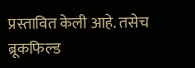प्रस्तावित केली आहे. तसेच ब्रूकफिल्ड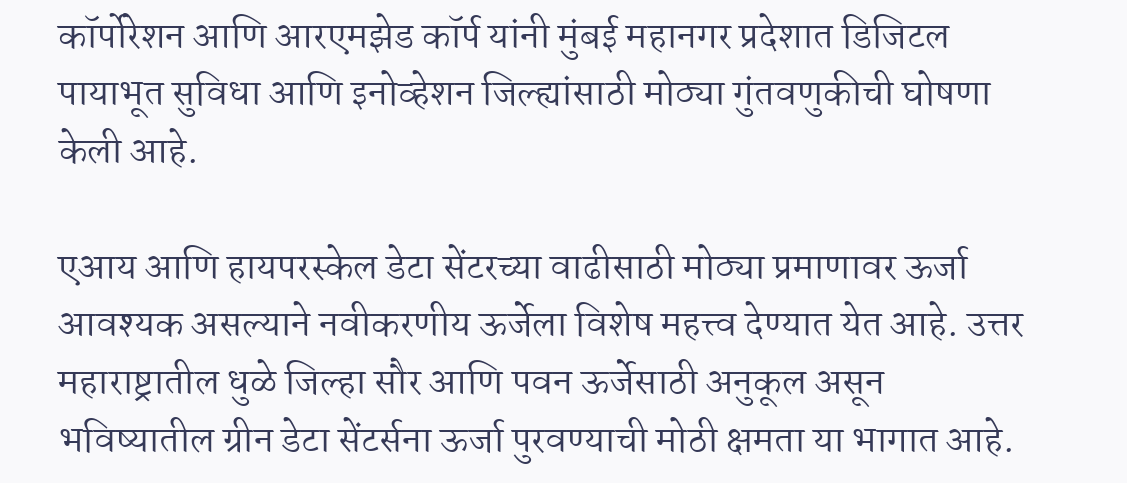कॉर्पोरेशन आणि आरएमझेड कॉर्प यांनी मुंबई महानगर प्रदेशात डिजिटल पायाभूत सुविधा आणि इनोव्हेशन जिल्ह्यांसाठी मोठ्या गुंतवणुकीची घोषणा केली आहे.

एआय आणि हायपरस्केल डेटा सेंटरच्या वाढीसाठी मोठ्या प्रमाणावर ऊर्जा आवश्यक असल्याने नवीकरणीय ऊर्जेला विशेष महत्त्व देण्यात येत आहे. उत्तर महाराष्ट्रातील धुळे जिल्हा सौर आणि पवन ऊर्जेसाठी अनुकूल असून भविष्यातील ग्रीन डेटा सेंटर्सना ऊर्जा पुरवण्याची मोठी क्षमता या भागात आहे.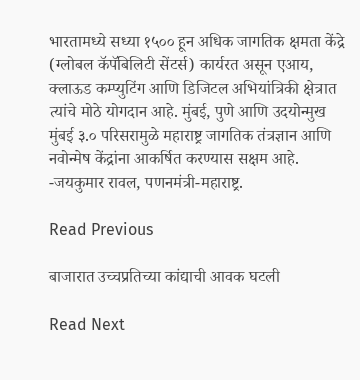भारतामध्ये सध्या १५०० हून अधिक जागतिक क्षमता केंद्रे (ग्लोबल कॅपॅबिलिटी सेंटर्स) कार्यरत असून एआय, क्लाऊड कम्प्युटिंग आणि डिजिटल अभियांत्रिकी क्षेत्रात त्यांचे मोठे योगदान आहे. मुंबई, पुणे आणि उदयोन्मुख मुंबई ३.० परिसरामुळे महाराष्ट्र जागतिक तंत्रज्ञान आणि नवोन्मेष केंद्रांना आकर्षित करण्यास सक्षम आहे.
-जयकुमार रावल, पणनमंत्री-महाराष्ट्र.

Read Previous

बाजारात उच्चप्रतिच्या कांद्याची आवक घटली

Read Next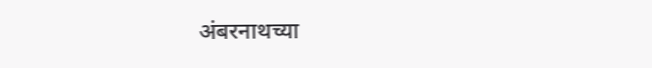अंबरनाथच्या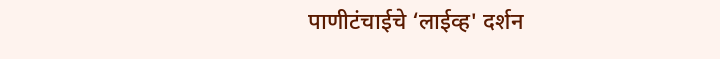पाणीटंचाईचे ‘लाईव्ह' दर्शन